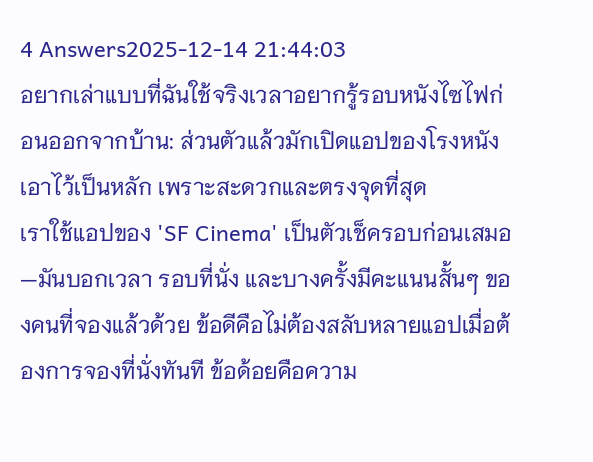4 Answers2025-12-14 21:44:03
อยากเล่าแบบที่ฉันใช้จริงเวลาอยากรู้รอบหนังไซไฟก่อนออกจากบ้าน: ส่วนตัวแล้วมักเปิดแอปของโรงหนังเอาไว้เป็นหลัก เพราะสะดวกและตรงจุดที่สุด
เราใช้แอปของ 'SF Cinema' เป็นตัวเช็ครอบก่อนเสมอ—มันบอกเวลา รอบที่นั่ง และบางครั้งมีคะแนนสั้นๆ ของคนที่จองแล้วด้วย ข้อดีคือไม่ต้องสลับหลายแอปเมื่อต้องการจองที่นั่งทันที ข้อด้อยคือความ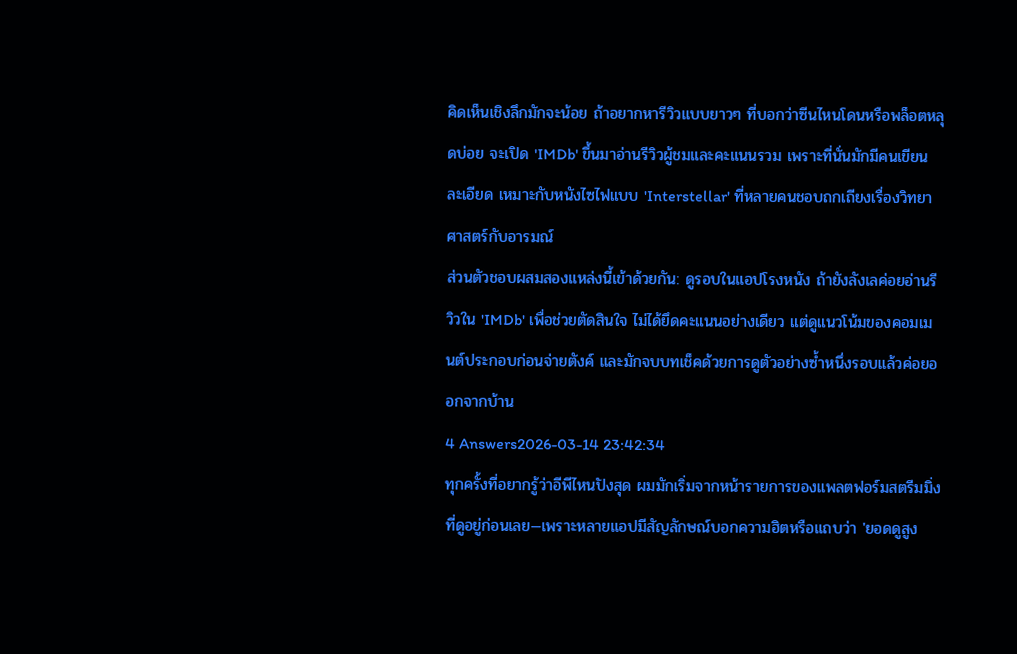คิดเห็นเชิงลึกมักจะน้อย ถ้าอยากหารีวิวแบบยาวๆ ที่บอกว่าซีนไหนโดนหรือพล็อตหลุดบ่อย จะเปิด 'IMDb' ขึ้นมาอ่านรีวิวผู้ชมและคะแนนรวม เพราะที่นั่นมักมีคนเขียนละเอียด เหมาะกับหนังไซไฟแบบ 'Interstellar' ที่หลายคนชอบถกเถียงเรื่องวิทยาศาสตร์กับอารมณ์
ส่วนตัวชอบผสมสองแหล่งนี้เข้าด้วยกัน: ดูรอบในแอปโรงหนัง ถ้ายังลังเลค่อยอ่านรีวิวใน 'IMDb' เพื่อช่วยตัดสินใจ ไม่ได้ยึดคะแนนอย่างเดียว แต่ดูแนวโน้มของคอมเมนต์ประกอบก่อนจ่ายตังค์ และมักจบบทเช็คด้วยการดูตัวอย่างซ้ำหนึ่งรอบแล้วค่อยออกจากบ้าน
4 Answers2026-03-14 23:42:34
ทุกครั้งที่อยากรู้ว่าอีพีไหนปังสุด ผมมักเริ่มจากหน้ารายการของแพลตฟอร์มสตรีมมิ่งที่ดูอยู่ก่อนเลย—เพราะหลายแอปมีสัญลักษณ์บอกความฮิตหรือแถบว่า 'ยอดดูสูง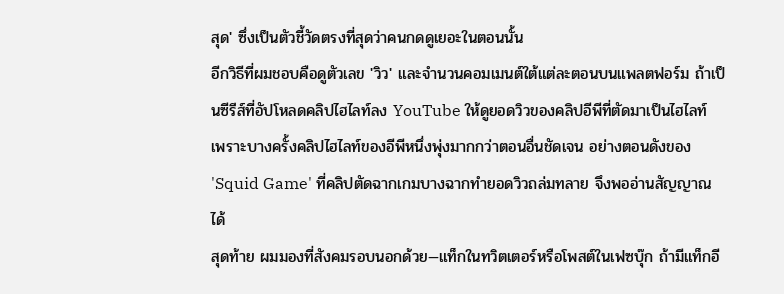สุด' ซึ่งเป็นตัวชี้วัดตรงที่สุดว่าคนกดดูเยอะในตอนนั้น
อีกวิธีที่ผมชอบคือดูตัวเลข 'วิว' และจำนวนคอมเมนต์ใต้แต่ละตอนบนแพลตฟอร์ม ถ้าเป็นซีรีส์ที่อัปโหลดคลิปไฮไลท์ลง YouTube ให้ดูยอดวิวของคลิปอีพีที่ตัดมาเป็นไฮไลท์ เพราะบางครั้งคลิปไฮไลท์ของอีพีหนึ่งพุ่งมากกว่าตอนอื่นชัดเจน อย่างตอนดังของ 'Squid Game' ที่คลิปตัดฉากเกมบางฉากทำยอดวิวถล่มทลาย จึงพออ่านสัญญาณได้
สุดท้าย ผมมองที่สังคมรอบนอกด้วย—แท็กในทวิตเตอร์หรือโพสต์ในเฟซบุ๊ก ถ้ามีแท็กอี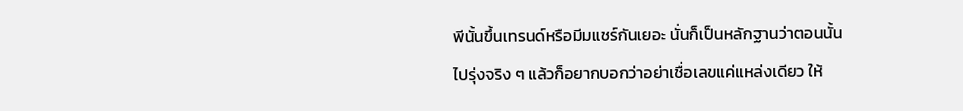พีนั้นขึ้นเทรนด์หรือมีมแชร์กันเยอะ นั่นก็เป็นหลักฐานว่าตอนนั้นไปรุ่งจริง ๆ แล้วก็อยากบอกว่าอย่าเชื่อเลขแค่แหล่งเดียว ให้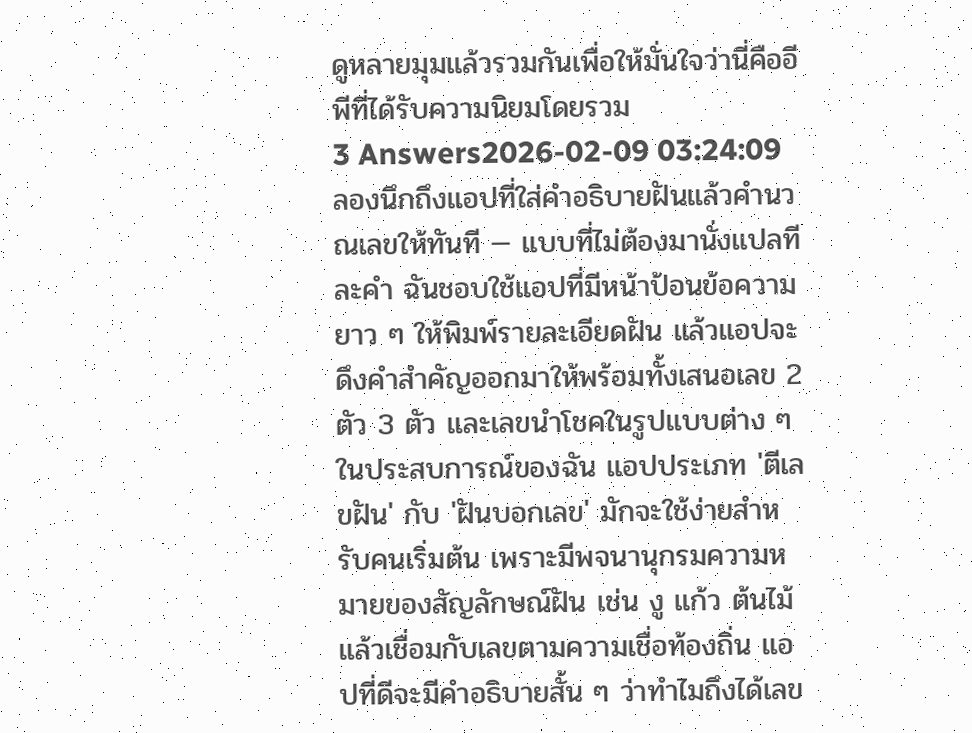ดูหลายมุมแล้วรวมกันเพื่อให้มั่นใจว่านี่คืออีพีที่ได้รับความนิยมโดยรวม
3 Answers2026-02-09 03:24:09
ลองนึกถึงแอปที่ใส่คำอธิบายฝันแล้วคำนวณเลขให้ทันที — แบบที่ไม่ต้องมานั่งแปลทีละคำ ฉันชอบใช้แอปที่มีหน้าป้อนข้อความยาว ๆ ให้พิมพ์รายละเอียดฝัน แล้วแอปจะดึงคำสำคัญออกมาให้พร้อมทั้งเสนอเลข 2 ตัว 3 ตัว และเลขนำโชคในรูปแบบต่าง ๆ
ในประสบการณ์ของฉัน แอปประเภท 'ตีเลขฝัน' กับ 'ฝันบอกเลข' มักจะใช้ง่ายสำหรับคนเริ่มต้น เพราะมีพจนานุกรมความหมายของสัญลักษณ์ฝัน เช่น งู แก้ว ต้นไม้ แล้วเชื่อมกับเลขตามความเชื่อท้องถิ่น แอปที่ดีจะมีคำอธิบายสั้น ๆ ว่าทำไมถึงได้เลข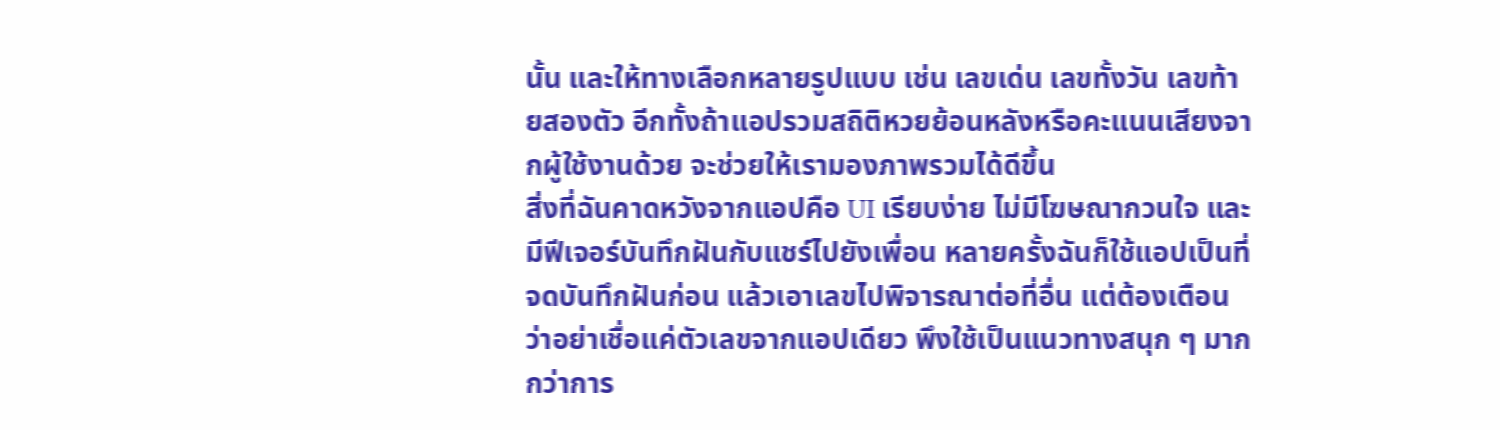นั้น และให้ทางเลือกหลายรูปแบบ เช่น เลขเด่น เลขทั้งวัน เลขท้ายสองตัว อีกทั้งถ้าแอปรวมสถิติหวยย้อนหลังหรือคะแนนเสียงจากผู้ใช้งานด้วย จะช่วยให้เรามองภาพรวมได้ดีขึ้น
สิ่งที่ฉันคาดหวังจากแอปคือ UI เรียบง่าย ไม่มีโฆษณากวนใจ และมีฟีเจอร์บันทึกฝันกับแชร์ไปยังเพื่อน หลายครั้งฉันก็ใช้แอปเป็นที่จดบันทึกฝันก่อน แล้วเอาเลขไปพิจารณาต่อที่อื่น แต่ต้องเตือนว่าอย่าเชื่อแค่ตัวเลขจากแอปเดียว พึงใช้เป็นแนวทางสนุก ๆ มากกว่าการ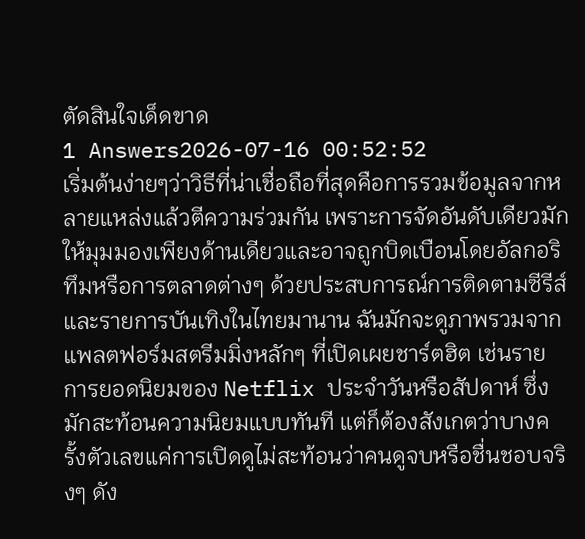ตัดสินใจเด็ดขาด
1 Answers2026-07-16 00:52:52
เริ่มต้นง่ายๆว่าวิธีที่น่าเชื่อถือที่สุดคือการรวมข้อมูลจากหลายแหล่งแล้วตีความร่วมกัน เพราะการจัดอันดับเดียวมักให้มุมมองเพียงด้านเดียวและอาจถูกบิดเบือนโดยอัลกอริทึมหรือการตลาดต่างๆ ด้วยประสบการณ์การติดตามซีรีส์และรายการบันเทิงในไทยมานาน ฉันมักจะดูภาพรวมจากแพลตฟอร์มสตรีมมิ่งหลักๆ ที่เปิดเผยชาร์ตฮิต เช่นรายการยอดนิยมของ Netflix ประจำวันหรือสัปดาห์ ซึ่งมักสะท้อนความนิยมแบบทันที แต่ก็ต้องสังเกตว่าบางครั้งตัวเลขแค่การเปิดดูไม่สะท้อนว่าคนดูจบหรือชื่นชอบจริงๆ ดัง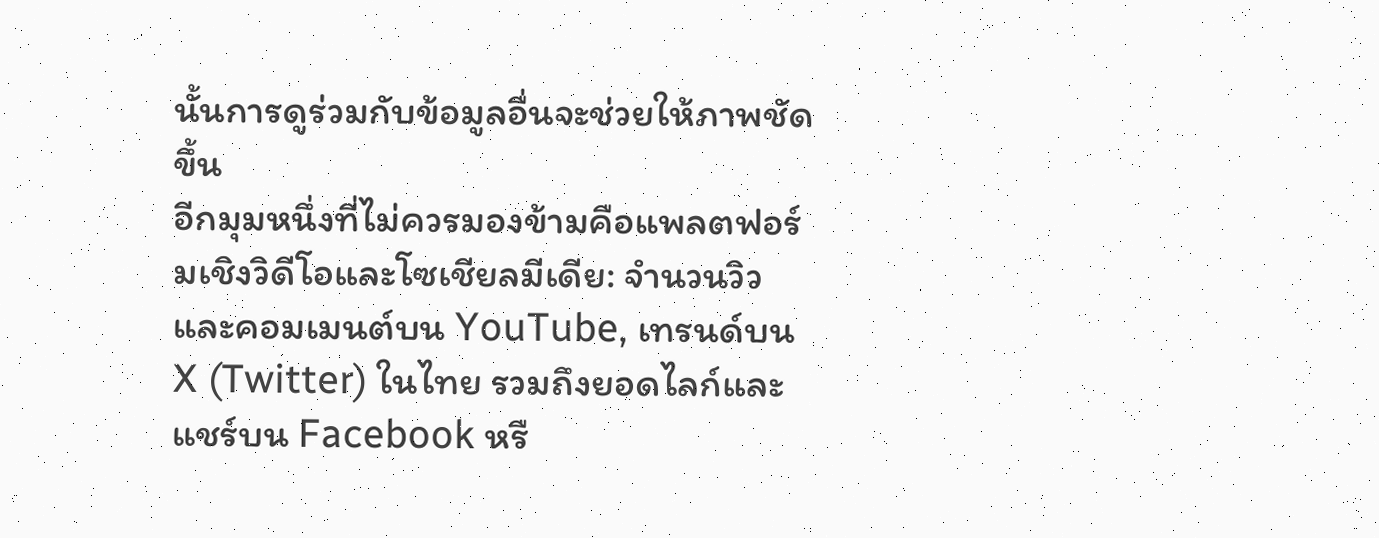นั้นการดูร่วมกับข้อมูลอื่นจะช่วยให้ภาพชัดขึ้น
อีกมุมหนึ่งที่ไม่ควรมองข้ามคือแพลตฟอร์มเชิงวิดีโอและโซเชียลมีเดีย: จำนวนวิวและคอมเมนต์บน YouTube, เทรนด์บน X (Twitter) ในไทย รวมถึงยอดไลก์และแชร์บน Facebook หรื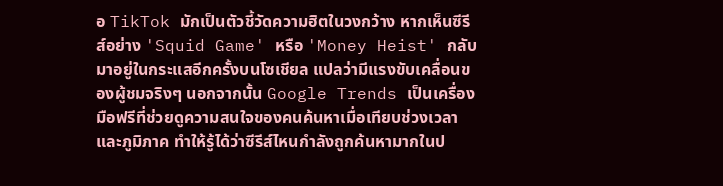อ TikTok มักเป็นตัวชี้วัดความฮิตในวงกว้าง หากเห็นซีรีส์อย่าง 'Squid Game' หรือ 'Money Heist' กลับมาอยู่ในกระแสอีกครั้งบนโซเชียล แปลว่ามีแรงขับเคลื่อนของผู้ชมจริงๆ นอกจากนั้น Google Trends เป็นเครื่องมือฟรีที่ช่วยดูความสนใจของคนค้นหาเมื่อเทียบช่วงเวลาและภูมิภาค ทำให้รู้ได้ว่าซีรีส์ไหนกำลังถูกค้นหามากในป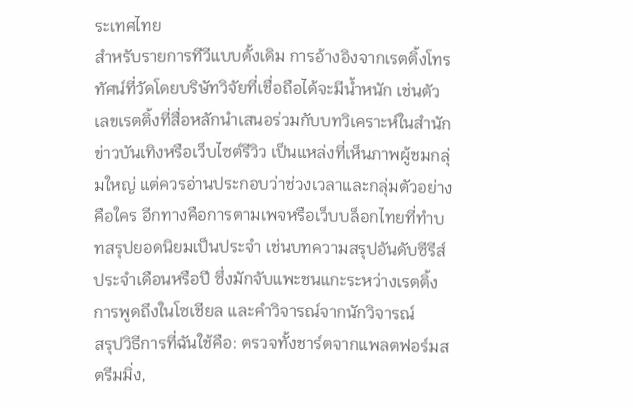ระเทศไทย
สำหรับรายการทีวีแบบดั้งเดิม การอ้างอิงจากเรตติ้งโทรทัศน์ที่วัดโดยบริษัทวิจัยที่เชื่อถือได้จะมีน้ำหนัก เช่นตัวเลขเรตติ้งที่สื่อหลักนำเสนอร่วมกับบทวิเคราะห์ในสำนักข่าวบันเทิงหรือเว็บไซต์รีวิว เป็นแหล่งที่เห็นภาพผู้ชมกลุ่มใหญ่ แต่ควรอ่านประกอบว่าช่วงเวลาและกลุ่มตัวอย่างคือใคร อีกทางคือการตามเพจหรือเว็บบล็อกไทยที่ทำบทสรุปยอดนิยมเป็นประจำ เช่นบทความสรุปอันดับซีรีส์ประจำเดือนหรือปี ซึ่งมักจับแพะชนแกะระหว่างเรตติ้ง การพูดถึงในโซเชียล และคำวิจารณ์จากนักวิจารณ์
สรุปวิธีการที่ฉันใช้คือ: ตรวจทั้งชาร์ตจากแพลตฟอร์มสตรีมมิ่ง,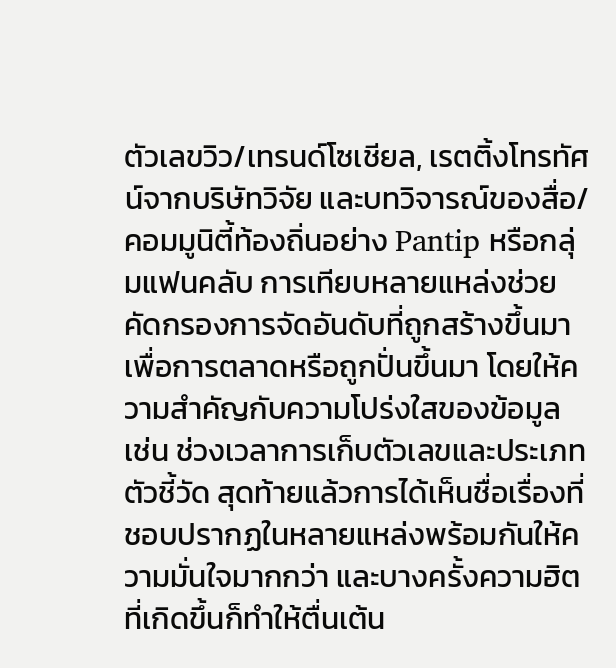ตัวเลขวิว/เทรนด์โซเชียล, เรตติ้งโทรทัศน์จากบริษัทวิจัย และบทวิจารณ์ของสื่อ/คอมมูนิตี้ท้องถิ่นอย่าง Pantip หรือกลุ่มแฟนคลับ การเทียบหลายแหล่งช่วยคัดกรองการจัดอันดับที่ถูกสร้างขึ้นมาเพื่อการตลาดหรือถูกปั่นขึ้นมา โดยให้ความสำคัญกับความโปร่งใสของข้อมูล เช่น ช่วงเวลาการเก็บตัวเลขและประเภทตัวชี้วัด สุดท้ายแล้วการได้เห็นชื่อเรื่องที่ชอบปรากฏในหลายแหล่งพร้อมกันให้ความมั่นใจมากกว่า และบางครั้งความฮิตที่เกิดขึ้นก็ทำให้ตื่นเต้น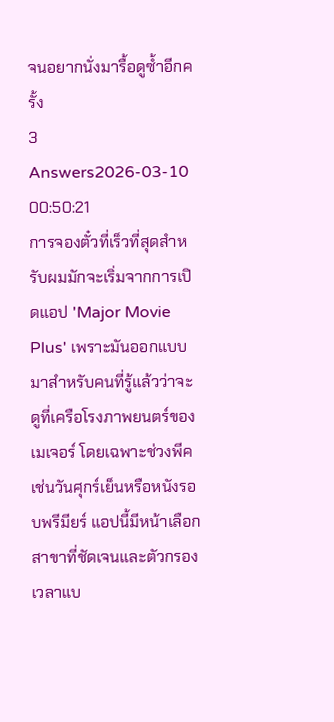จนอยากนั่งมารื้อดูซ้ำอีกครั้ง
3 Answers2026-03-10 00:50:21
การจองตั๋วที่เร็วที่สุดสำหรับผมมักจะเริ่มจากการเปิดแอป 'Major Movie Plus' เพราะมันออกแบบมาสำหรับคนที่รู้แล้วว่าจะดูที่เครือโรงภาพยนตร์ของเมเจอร์ โดยเฉพาะช่วงพีคเช่นวันศุกร์เย็นหรือหนังรอบพรีมียร์ แอปนี้มีหน้าเลือกสาขาที่ชัดเจนและตัวกรองเวลาแบ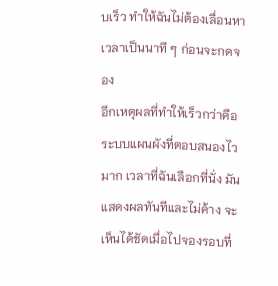บเร็ว ทำให้ฉันไม่ต้องเลื่อนหาเวลาเป็นนาที ๆ ก่อนจะกดจอง
อีกเหตุผลที่ทำให้เร็วกว่าคือระบบแผนผังที่ตอบสนองไวมาก เวลาที่ฉันเลือกที่นั่ง มันแสดงผลทันทีและไม่ค้าง จะเห็นได้ชัดเมื่อไปจองรอบที่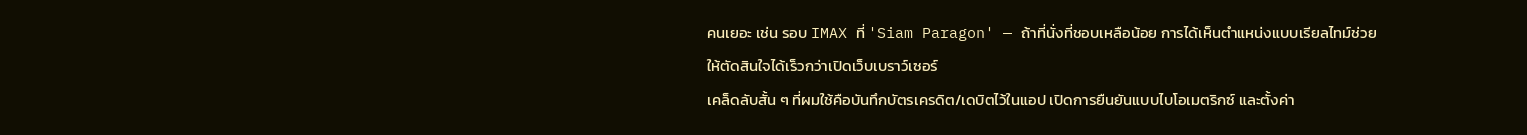คนเยอะ เช่น รอบ IMAX ที่ 'Siam Paragon' — ถ้าที่นั่งที่ชอบเหลือน้อย การได้เห็นตำแหน่งแบบเรียลไทม์ช่วยให้ตัดสินใจได้เร็วกว่าเปิดเว็บเบราว์เซอร์
เคล็ดลับสั้น ๆ ที่ผมใช้คือบันทึกบัตรเครดิต/เดบิตไว้ในแอป เปิดการยืนยันแบบไบโอเมตริกซ์ และตั้งค่า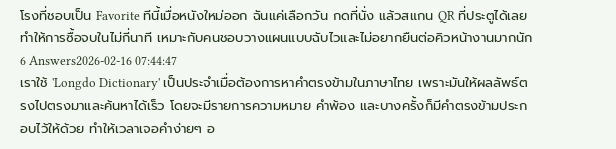โรงที่ชอบเป็น Favorite ทีนี้เมื่อหนังใหม่ออก ฉันแค่เลือกวัน กดที่นั่ง แล้วสแกน QR ที่ประตูได้เลย ทำให้การซื้อจบในไม่กี่นาที เหมาะกับคนชอบวางแผนแบบฉับไวและไม่อยากยืนต่อคิวหน้างานมากนัก
6 Answers2026-02-16 07:44:47
เราใช้ 'Longdo Dictionary' เป็นประจำเมื่อต้องการหาคำตรงข้ามในภาษาไทย เพราะมันให้ผลลัพธ์ตรงไปตรงมาและค้นหาได้เร็ว โดยจะมีรายการความหมาย คำพ้อง และบางครั้งก็มีคำตรงข้ามประกอบไว้ให้ด้วย ทำให้เวลาเจอคำง่ายๆ อ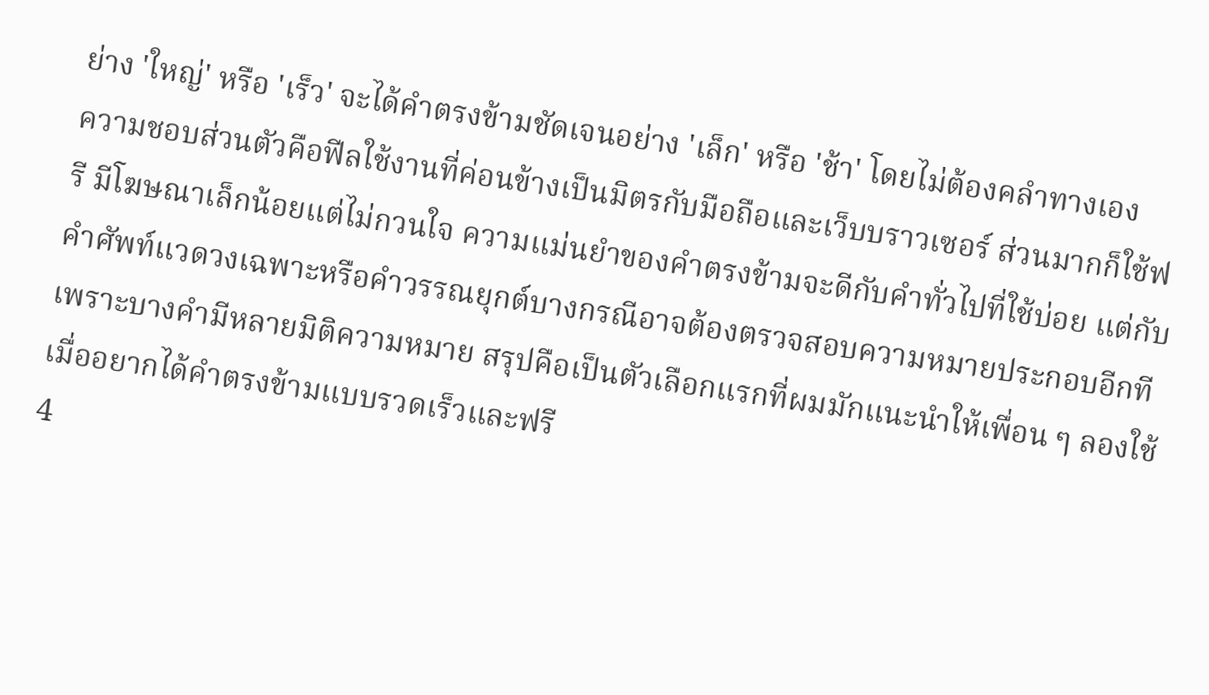ย่าง 'ใหญ่' หรือ 'เร็ว' จะได้คำตรงข้ามชัดเจนอย่าง 'เล็ก' หรือ 'ช้า' โดยไม่ต้องคลำทางเอง
ความชอบส่วนตัวคือฟีลใช้งานที่ค่อนข้างเป็นมิตรกับมือถือและเว็บบราวเซอร์ ส่วนมากก็ใช้ฟรี มีโฆษณาเล็กน้อยแต่ไม่กวนใจ ความแม่นยำของคำตรงข้ามจะดีกับคำทั่วไปที่ใช้บ่อย แต่กับคำศัพท์แวดวงเฉพาะหรือคำวรรณยุกต์บางกรณีอาจต้องตรวจสอบความหมายประกอบอีกที เพราะบางคำมีหลายมิติความหมาย สรุปคือเป็นตัวเลือกแรกที่ผมมักแนะนำให้เพื่อน ๆ ลองใช้เมื่ออยากได้คำตรงข้ามแบบรวดเร็วและฟรี
4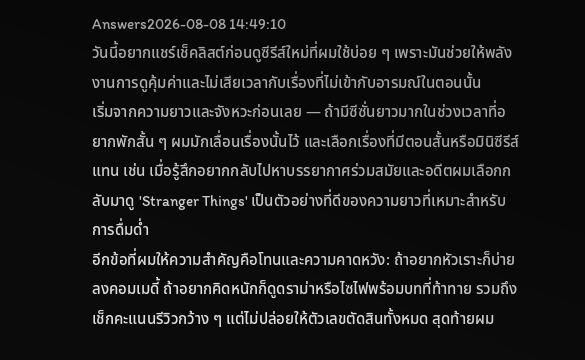Answers2026-08-08 14:49:10
วันนี้อยากแชร์เช็คลิสต์ก่อนดูซีรีส์ใหม่ที่ผมใช้บ่อย ๆ เพราะมันช่วยให้พลังงานการดูคุ้มค่าและไม่เสียเวลากับเรื่องที่ไม่เข้ากับอารมณ์ในตอนนั้น
เริ่มจากความยาวและจังหวะก่อนเลย — ถ้ามีซีซั่นยาวมากในช่วงเวลาที่อยากพักสั้น ๆ ผมมักเลื่อนเรื่องนั้นไว้ และเลือกเรื่องที่มีตอนสั้นหรือมินิซีรีส์แทน เช่น เมื่อรู้สึกอยากกลับไปหาบรรยากาศร่วมสมัยและอดีตผมเลือกกลับมาดู 'Stranger Things' เป็นตัวอย่างที่ดีของความยาวที่เหมาะสำหรับการดื่มด่ำ
อีกข้อที่ผมให้ความสำคัญคือโทนและความคาดหวัง: ถ้าอยากหัวเราะก็บ่ายลงคอมเมดี้ ถ้าอยากคิดหนักก็ดูดราม่าหรือไซไฟพร้อมบทที่ท้าทาย รวมถึงเช็กคะแนนรีวิวกว้าง ๆ แต่ไม่ปล่อยให้ตัวเลขตัดสินทั้งหมด สุดท้ายผม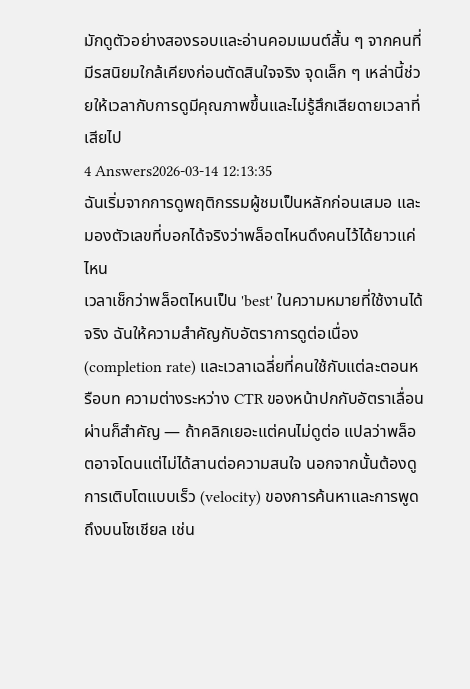มักดูตัวอย่างสองรอบและอ่านคอมเมนต์สั้น ๆ จากคนที่มีรสนิยมใกล้เคียงก่อนตัดสินใจจริง จุดเล็ก ๆ เหล่านี้ช่วยให้เวลากับการดูมีคุณภาพขึ้นและไม่รู้สึกเสียดายเวลาที่เสียไป
4 Answers2026-03-14 12:13:35
ฉันเริ่มจากการดูพฤติกรรมผู้ชมเป็นหลักก่อนเสมอ และมองตัวเลขที่บอกได้จริงว่าพล็อตไหนดึงคนไว้ได้ยาวแค่ไหน
เวลาเช็กว่าพล็อตไหนเป็น 'best' ในความหมายที่ใช้งานได้จริง ฉันให้ความสำคัญกับอัตราการดูต่อเนื่อง (completion rate) และเวลาเฉลี่ยที่คนใช้กับแต่ละตอนหรือบท ความต่างระหว่าง CTR ของหน้าปกกับอัตราเลื่อนผ่านก็สำคัญ — ถ้าคลิกเยอะแต่คนไม่ดูต่อ แปลว่าพล็อตอาจโดนแต่ไม่ได้สานต่อความสนใจ นอกจากนั้นต้องดูการเติบโตแบบเร็ว (velocity) ของการค้นหาและการพูดถึงบนโซเชียล เช่น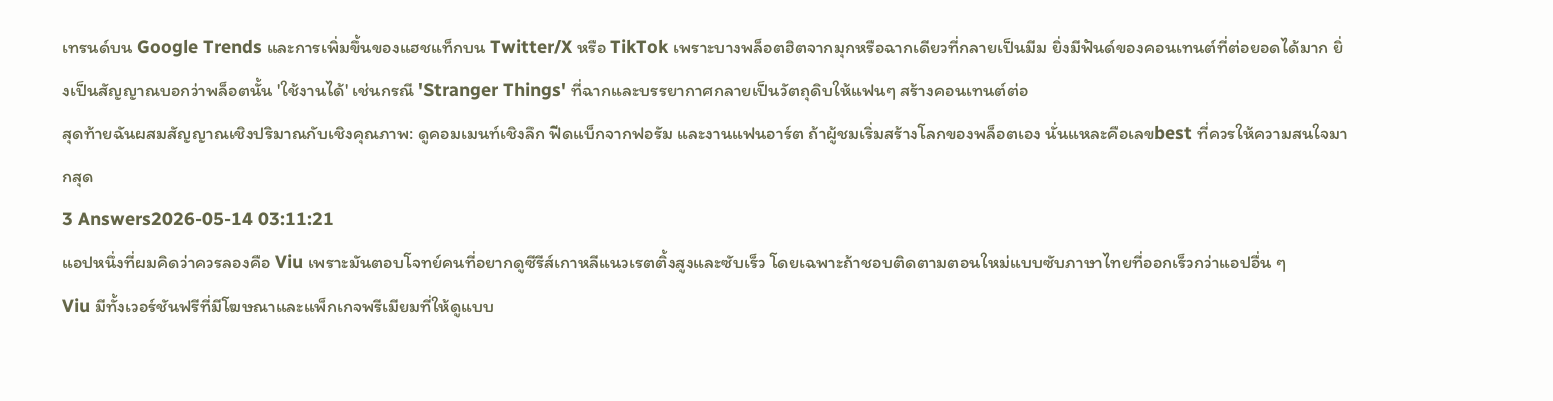เทรนด์บน Google Trends และการเพิ่มขึ้นของแฮชแท็กบน Twitter/X หรือ TikTok เพราะบางพล็อตฮิตจากมุกหรือฉากเดียวที่กลายเป็นมีม ยิ่งมีฟันด์ของคอนเทนต์ที่ต่อยอดได้มาก ยิ่งเป็นสัญญาณบอกว่าพล็อตนั้น 'ใช้งานได้' เช่นกรณี 'Stranger Things' ที่ฉากและบรรยากาศกลายเป็นวัตถุดิบให้แฟนๆ สร้างคอนเทนต์ต่อ
สุดท้ายฉันผสมสัญญาณเชิงปริมาณกับเชิงคุณภาพ: ดูคอมเมนท์เชิงลึก ฟีดแบ็กจากฟอรัม และงานแฟนอาร์ต ถ้าผู้ชมเริ่มสร้างโลกของพล็อตเอง นั่นแหละคือเลขbest ที่ควรให้ความสนใจมากสุด
3 Answers2026-05-14 03:11:21
แอปหนึ่งที่ผมคิดว่าควรลองคือ Viu เพราะมันตอบโจทย์คนที่อยากดูซีรีส์เกาหลีแนวเรตติ้งสูงและซับเร็ว โดยเฉพาะถ้าชอบติดตามตอนใหม่แบบซับภาษาไทยที่ออกเร็วกว่าแอปอื่น ๆ
Viu มีทั้งเวอร์ชันฟรีที่มีโฆษณาและแพ็กเกจพรีเมียมที่ให้ดูแบบ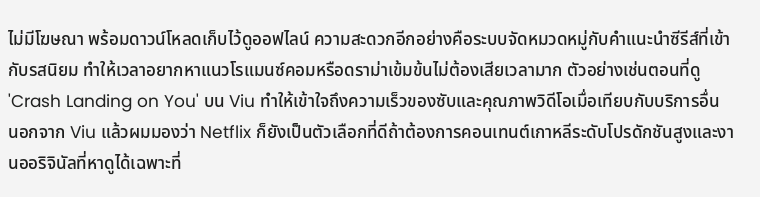ไม่มีโฆษณา พร้อมดาวน์โหลดเก็บไว้ดูออฟไลน์ ความสะดวกอีกอย่างคือระบบจัดหมวดหมู่กับคำแนะนำซีรีส์ที่เข้ากับรสนิยม ทำให้เวลาอยากหาแนวโรแมนซ์คอมหรือดราม่าเข้มข้นไม่ต้องเสียเวลามาก ตัวอย่างเช่นตอนที่ดู 'Crash Landing on You' บน Viu ทำให้เข้าใจถึงความเร็วของซับและคุณภาพวิดีโอเมื่อเทียบกับบริการอื่น
นอกจาก Viu แล้วผมมองว่า Netflix ก็ยังเป็นตัวเลือกที่ดีถ้าต้องการคอนเทนต์เกาหลีระดับโปรดักชันสูงและงานออริจินัลที่หาดูได้เฉพาะที่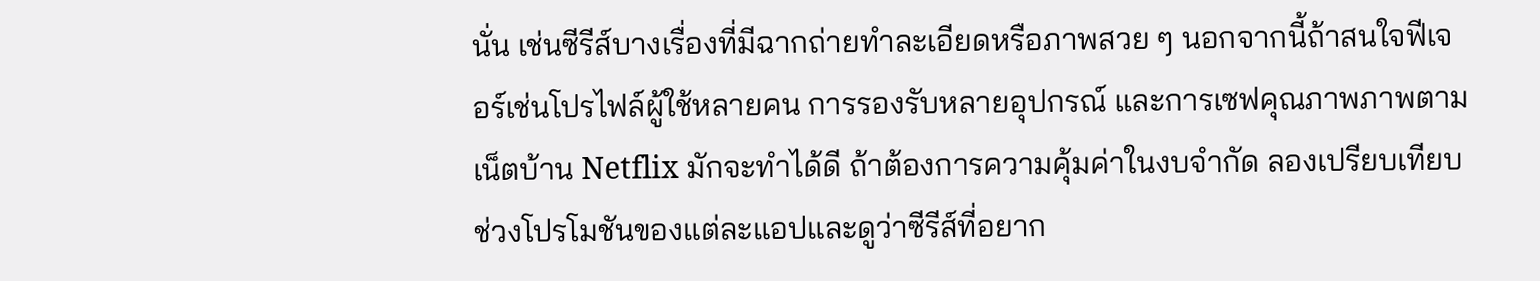นั่น เช่นซีรีส์บางเรื่องที่มีฉากถ่ายทำละเอียดหรือภาพสวย ๆ นอกจากนี้ถ้าสนใจฟีเจอร์เช่นโปรไฟล์ผู้ใช้หลายคน การรองรับหลายอุปกรณ์ และการเซฟคุณภาพภาพตามเน็ตบ้าน Netflix มักจะทำได้ดี ถ้าต้องการความคุ้มค่าในงบจำกัด ลองเปรียบเทียบช่วงโปรโมชันของแต่ละแอปและดูว่าซีรีส์ที่อยาก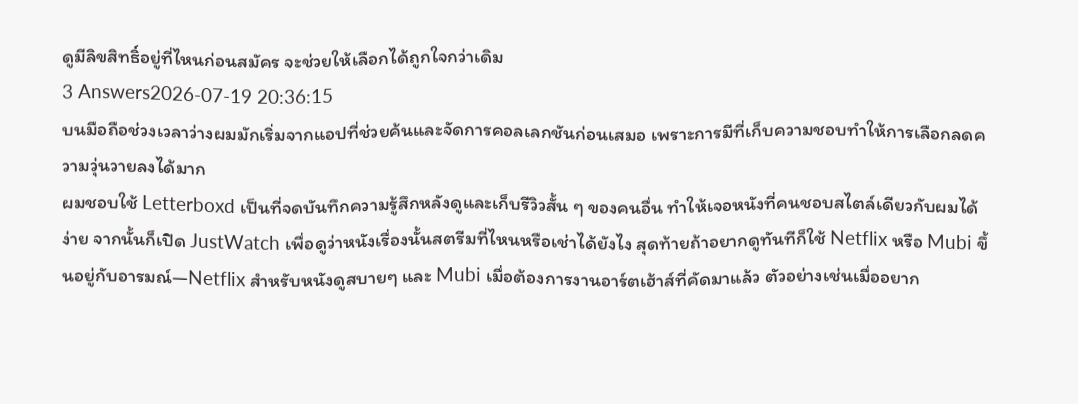ดูมีลิขสิทธิ์อยู่ที่ไหนก่อนสมัคร จะช่วยให้เลือกได้ถูกใจกว่าเดิม
3 Answers2026-07-19 20:36:15
บนมือถือช่วงเวลาว่างผมมักเริ่มจากแอปที่ช่วยค้นและจัดการคอลเลกชันก่อนเสมอ เพราะการมีที่เก็บความชอบทำให้การเลือกลดความวุ่นวายลงได้มาก
ผมชอบใช้ Letterboxd เป็นที่จดบันทึกความรู้สึกหลังดูและเก็บรีวิวสั้น ๆ ของคนอื่น ทำให้เจอหนังที่คนชอบสไตล์เดียวกับผมได้ง่าย จากนั้นก็เปิด JustWatch เพื่อดูว่าหนังเรื่องนั้นสตรีมที่ไหนหรือเช่าได้ยังไง สุดท้ายถ้าอยากดูทันทีก็ใช้ Netflix หรือ Mubi ขึ้นอยู่กับอารมณ์—Netflix สำหรับหนังดูสบายๆ และ Mubi เมื่อต้องการงานอาร์ตเฮ้าส์ที่คัดมาแล้ว ตัวอย่างเช่นเมื่ออยาก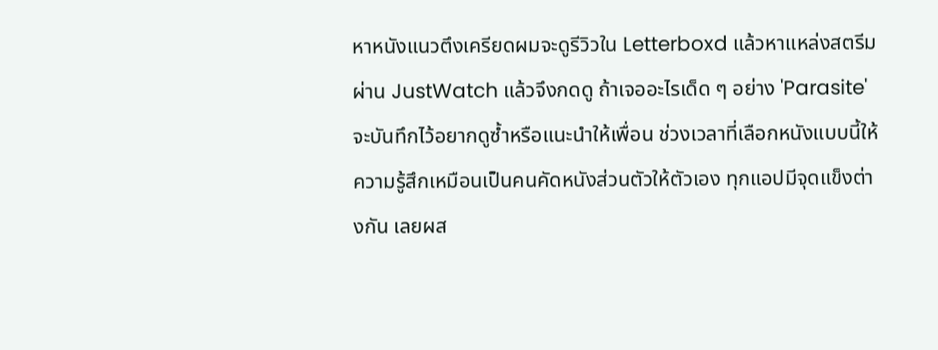หาหนังแนวตึงเครียดผมจะดูรีวิวใน Letterboxd แล้วหาแหล่งสตรีมผ่าน JustWatch แล้วจึงกดดู ถ้าเจออะไรเด็ด ๆ อย่าง 'Parasite' จะบันทึกไว้อยากดูซ้ำหรือแนะนำให้เพื่อน ช่วงเวลาที่เลือกหนังแบบนี้ให้ความรู้สึกเหมือนเป็นคนคัดหนังส่วนตัวให้ตัวเอง ทุกแอปมีจุดแข็งต่างกัน เลยผส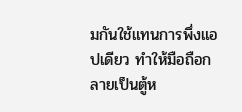มกันใช้แทนการพึ่งแอปเดียว ทำให้มือถือกลายเป็นตู้ห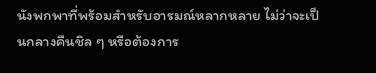นังพกพาที่พร้อมสำหรับอารมณ์หลากหลาย ไม่ว่าจะเป็นกลางคืนชิล ๆ หรือต้องการ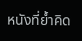หนังที่ย้ำคิด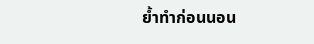ย้ำทำก่อนนอน